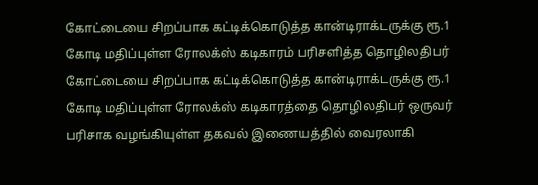கோட்டையை சிறப்பாக கட்டிக்கொடுத்த கான்டிராக்டருக்கு ரூ.1 கோடி மதிப்புள்ள ரோலக்ஸ் கடிகாரம் பரிசளித்த தொழிலதிபர்
கோட்டையை சிறப்பாக கட்டிக்கொடுத்த கான்டிராக்டருக்கு ரூ.1 கோடி மதிப்புள்ள ரோலக்ஸ் கடிகாரத்தை தொழிலதிபர் ஒருவர் பரிசாக வழங்கியுள்ள தகவல் இணையத்தில் வைரலாகி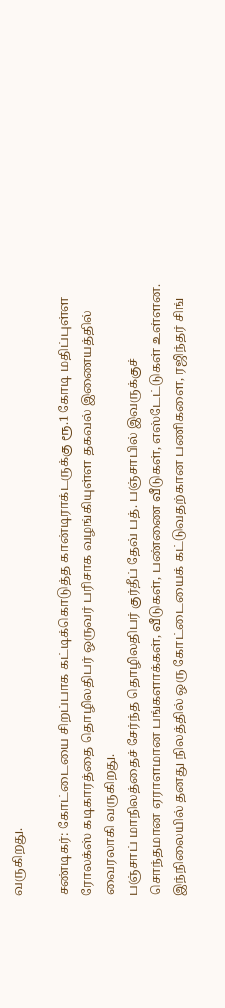வருகிறது.

சண்டிகர்: கோட்டையை சிறப்பாக கட்டிக்கொடுத்த கான்டிராக்டருக்கு ரூ.1 கோடி மதிப்புள்ள ரோலக்ஸ் கடிகாரத்தை தொழிலதிபர் ஒருவர் பரிசாக வழங்கியுள்ள தகவல் இணையத்தில் வைரலாகி வருகிறது.
பஞ்சாப் மாநிலத்தைச் சேர்ந்த தொழிலதிபர் குர்தீப் தேவ் பத். பஞ்சாபில் இவருக்குச் சொந்தமான ஏராளமான பங்களாக்கள், வீடுகள், பண்ணை வீடுகள், எஸ்டேட்டுகள் உள்ளன. இந்நிலையில் தனது நிலத்தில் ஒரு கோட்டையைக் கட்டுவதற்கான பணிகளை, ரஜிந்தர் சிங்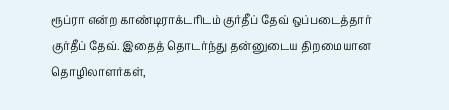ரூப்ரா என்ற காண்டிராக்டரிடம் குர்தீப் தேவ் ஒப்படைத்தார் குர்தீப் தேவ். இதைத் தொடர்ந்து தன்னுடைய திறமையான தொழிலாளர்கள்,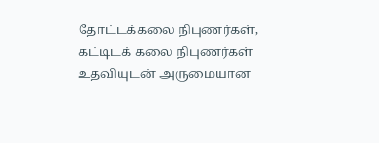தோட்டக்கலை நிபுணர்கள், கட்டிடக் கலை நிபுணர்கள் உதவியுடன் அருமையான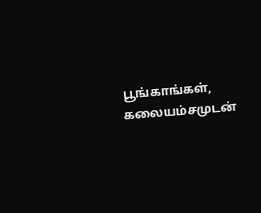பூங்காங்கள், கலையம்சமுடன்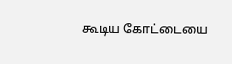கூடிய கோட்டையை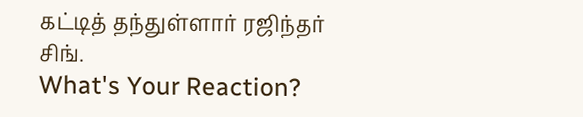கட்டித் தந்துள்ளார் ரஜிந்தர் சிங்.
What's Your Reaction?